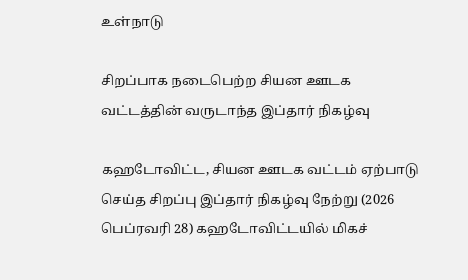உள்நாடு

சிறப்பாக நடைபெற்ற சியன ஊடக வட்டத்தின் வருடாந்த இப்தார் நிகழ்வு

கஹடோவிட்ட, சியன ஊடக வட்டம் ஏற்பாடு செய்த சிறப்பு இப்தார் நிகழ்வு நேற்று (2026 பெப்ரவரி 28) கஹடோவிட்டயில் மிகச்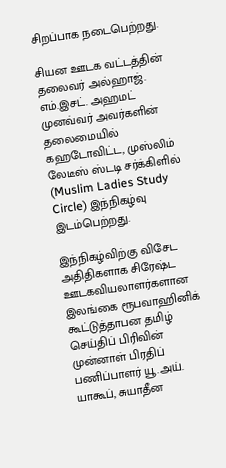சிறப்பாக நடைபெற்றது.

சியன ஊடக வட்டத்தின் தலைவர் அல்ஹாஜ். எம்.இசட். அஹமட் முனவ்வர் அவர்களின் தலைமையில் கஹடோவிட்ட, முஸ்லிம் லேடீஸ் ஸ்டடி சர்க்கிளில் (Muslim Ladies Study Circle) இந்நிகழ்வு இடம்பெற்றது.

இந்நிகழ்விற்கு விசேட அதிதிகளாக சிரேஷ்ட ஊடகவியலாளர்களான இலங்கை ரூபவாஹினிக் கூட்டுத்தாபன தமிழ் செய்திப் பிரிவின் முன்னாள் பிரதிப் பணிப்பாளர் யூ.அய். யாகூப், சுயாதீன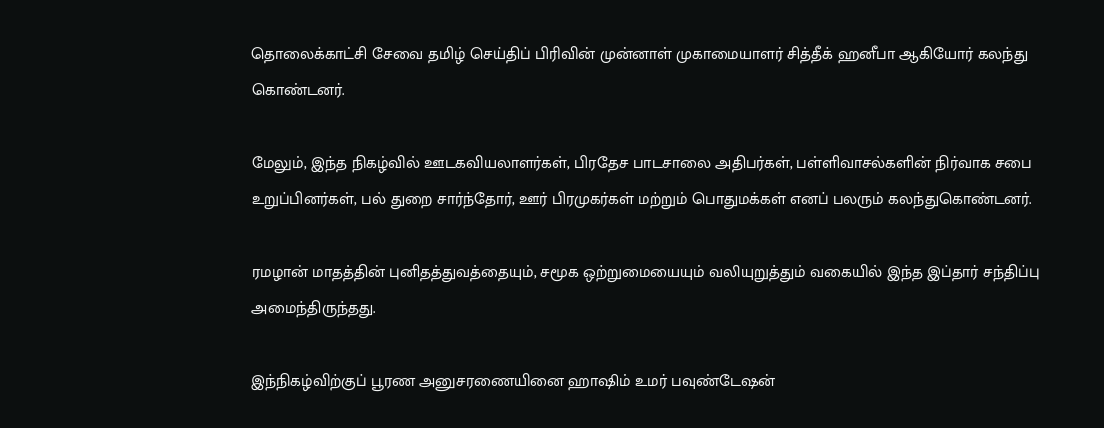தொலைக்காட்சி சேவை தமிழ் செய்திப் பிரிவின் முன்னாள் முகாமையாளர் சித்தீக் ஹனீபா ஆகியோர் கலந்து கொண்டனர்.

மேலும், இந்த நிகழ்வில் ஊடகவியலாளர்கள், பிரதேச பாடசாலை அதிபர்கள், பள்ளிவாசல்களின் நிர்வாக சபை உறுப்பினர்கள், பல் துறை சார்ந்தோர், ஊர் பிரமுகர்கள் மற்றும் பொதுமக்கள் எனப் பலரும் கலந்துகொண்டனர்.

ரமழான் மாதத்தின் புனிதத்துவத்தையும், சமூக ஒற்றுமையையும் வலியுறுத்தும் வகையில் இந்த இப்தார் சந்திப்பு அமைந்திருந்தது.

இந்நிகழ்விற்குப் பூரண அனுசரணையினை ஹாஷிம் உமர் பவுண்டேஷன்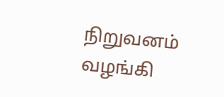நிறுவனம் வழங்கி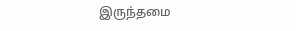இருந்தமை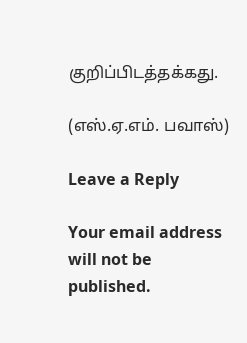குறிப்பிடத்தக்கது.

(எஸ்.ஏ.எம். பவாஸ்)

Leave a Reply

Your email address will not be published.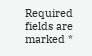Required fields are marked *